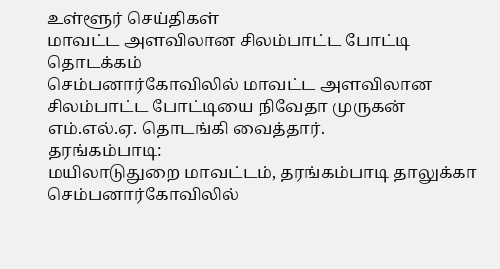உள்ளூர் செய்திகள்
மாவட்ட அளவிலான சிலம்பாட்ட போட்டி தொடக்கம்
செம்பனார்கோவிலில் மாவட்ட அளவிலான சிலம்பாட்ட போட்டியை நிவேதா முருகன் எம்.எல்.ஏ. தொடங்கி வைத்தார்.
தரங்கம்பாடி:
மயிலாடுதுறை மாவட்டம், தரங்கம்பாடி தாலுக்கா செம்பனார்கோவிலில்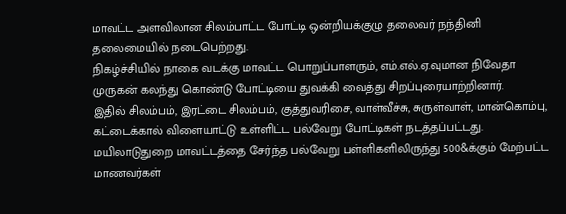மாவட்ட அளவிலான சிலம்பாட்ட போட்டி ஒன்றியக்குழு தலைவர் நந்தினி தலைமையில் நடைபெற்றது.
நிகழ்ச்சியில் நாகை வடக்கு மாவட்ட பொறுப்பாளரும், எம்.எல்.ஏ.வுமான நிவேதா முருகன் கலந்து கொண்டு போட்டியை துவக்கி வைத்து சிறப்புரையாற்றினார்.
இதில் சிலம்பம், இரட்டை சிலம்பம், குத்துவரிசை, வாள்வீச்சு, சுருள்வாள், மான்கொம்பு, கட்டைக்கால் விளையாட்டு உள்ளிட்ட பல்வேறு போட்டிகள் நடத்தப்பட்டது.
மயிலாடுதுறை மாவட்டத்தை சேர்ந்த பல்வேறு பள்ளிகளிலிருந்து 500&க்கும் மேற்பட்ட மாணவர்கள்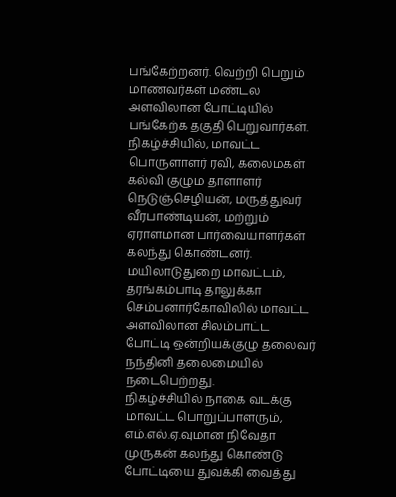பங்கேற்றனர். வெற்றி பெறும் மாணவர்கள் மண்டல அளவிலான போட்டியில் பங்கேற்க தகுதி பெறுவார்கள்.
நிகழ்ச்சியில், மாவட்ட பொருளாளர் ரவி, கலைமகள் கல்வி குழும தாளாளர் நெடுஞ்செழியன், மருத்துவர் வீரபாண்டியன், மற்றும் ஏராளமான பார்வையாளர்கள் கலந்து கொண்டனர்.
மயிலாடுதுறை மாவட்டம், தரங்கம்பாடி தாலுக்கா செம்பனார்கோவிலில் மாவட்ட அளவிலான சிலம்பாட்ட போட்டி ஒன்றியக்குழு தலைவர் நந்தினி தலைமையில் நடைபெற்றது.
நிகழ்ச்சியில் நாகை வடக்கு மாவட்ட பொறுப்பாளரும், எம்.எல்.ஏ.வுமான நிவேதா முருகன் கலந்து கொண்டு போட்டியை துவக்கி வைத்து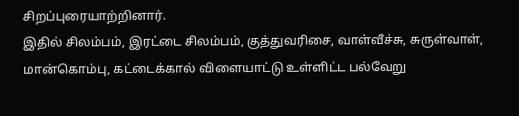சிறப்புரையாற்றினார்.
இதில் சிலம்பம், இரட்டை சிலம்பம், குத்துவரிசை, வாள்வீச்சு, சுருள்வாள், மான்கொம்பு, கட்டைக்கால் விளையாட்டு உள்ளிட்ட பல்வேறு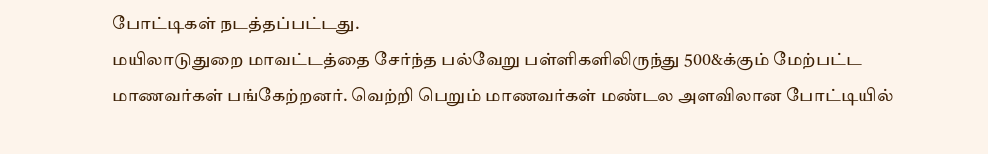போட்டிகள் நடத்தப்பட்டது.
மயிலாடுதுறை மாவட்டத்தை சேர்ந்த பல்வேறு பள்ளிகளிலிருந்து 500&க்கும் மேற்பட்ட மாணவர்கள் பங்கேற்றனர். வெற்றி பெறும் மாணவர்கள் மண்டல அளவிலான போட்டியில்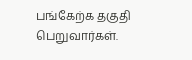பங்கேற்க தகுதி பெறுவார்கள்.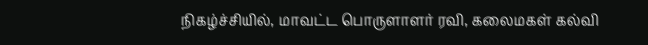நிகழ்ச்சியில், மாவட்ட பொருளாளர் ரவி, கலைமகள் கல்வி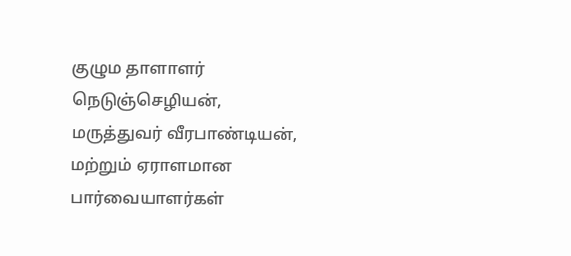குழும தாளாளர் நெடுஞ்செழியன், மருத்துவர் வீரபாண்டியன், மற்றும் ஏராளமான பார்வையாளர்கள்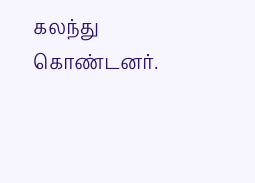கலந்து கொண்டனர்.